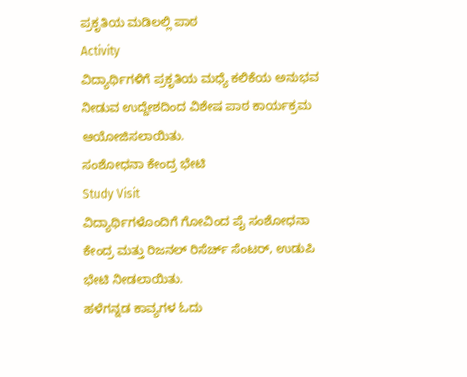ಪ್ರಕೃತಿಯ ಮಡಿಲಲ್ಲಿ ಪಾಠ
Activity
ವಿದ್ಯಾರ್ಥಿಗಳಿಗೆ ಪ್ರಕೃತಿಯ ಮಧ್ಯೆ ಕಲಿಕೆಯ ಅನುಭವ ನೀಡುವ ಉದ್ದೇಶದಿಂದ ವಿಶೇಷ ಪಾಠ ಕಾರ್ಯಕ್ರಮ ಆಯೋಜಿಸಲಾಯಿತು.
ಸಂಶೋಧನಾ ಕೇಂದ್ರ ಭೇಟಿ
Study Visit
ವಿದ್ಯಾರ್ಥಿಗಳೊಂದಿಗೆ ಗೋವಿಂದ ಪೈ ಸಂಶೋಧನಾ ಕೇಂದ್ರ ಮತ್ತು ರಿಜನಲ್ ರಿಸೆರ್ಚ್ ಸೆಂಟರ್, ಉಡುಪಿ ಭೇಟಿ ನೀಡಲಾಯಿತು.
ಹಳೆಗನ್ನಡ ಕಾವ್ಯಗಳ ಓದು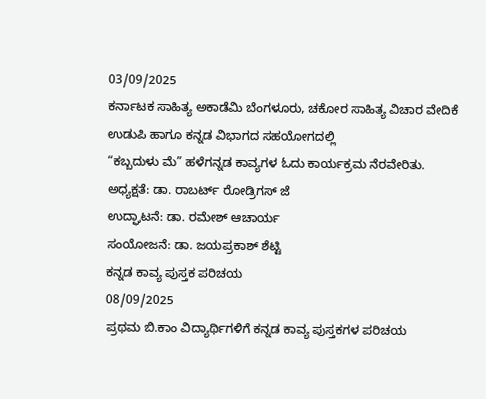03/09/2025
ಕರ್ನಾಟಕ ಸಾಹಿತ್ಯ ಅಕಾಡೆಮಿ ಬೆಂಗಳೂರು, ಚಕೋರ ಸಾಹಿತ್ಯ ವಿಚಾರ ವೇದಿಕೆ ಉಡುಪಿ ಹಾಗೂ ಕನ್ನಡ ವಿಭಾಗದ ಸಹಯೋಗದಲ್ಲಿ
“ಕಬ್ಬದುಳು ಮೆ” ಹಳೆಗನ್ನಡ ಕಾವ್ಯಗಳ ಓದು ಕಾರ್ಯಕ್ರಮ ನೆರವೇರಿತು.
ಅಧ್ಯಕ್ಷತೆ: ಡಾ. ರಾಬರ್ಟ್ ರೋಡ್ರಿಗಸ್ ಜೆ
ಉದ್ಘಾಟನೆ: ಡಾ. ರಮೇಶ್ ಆಚಾರ್ಯ
ಸಂಯೋಜನೆ: ಡಾ. ಜಯಪ್ರಕಾಶ್ ಶೆಟ್ಟಿ
ಕನ್ನಡ ಕಾವ್ಯ ಪುಸ್ತಕ ಪರಿಚಯ
08/09/2025
ಪ್ರಥಮ ಬಿ.ಕಾಂ ವಿದ್ಯಾರ್ಥಿಗಳಿಗೆ ಕನ್ನಡ ಕಾವ್ಯ ಪುಸ್ತಕಗಳ ಪರಿಚಯ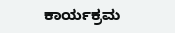ಕಾರ್ಯಕ್ರಮ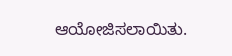ಆಯೋಜಿಸಲಾಯಿತು.